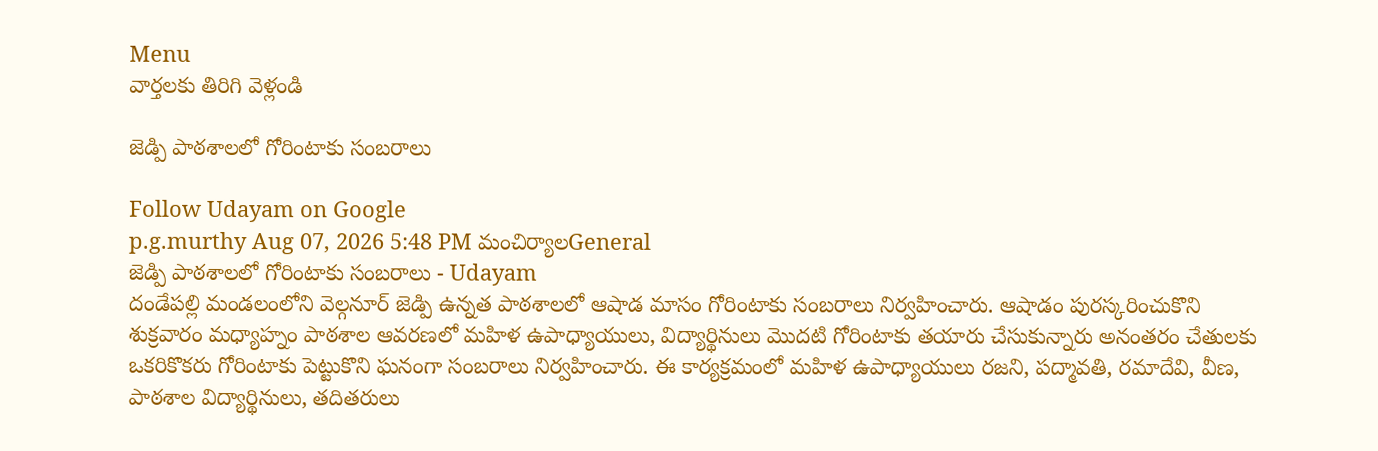Menu
వార్తలకు తిరిగి వెళ్లండి

జెడ్పి పాఠశాలలో గోరింటాకు సంబరాలు

Follow Udayam on Google
p.g.murthy Aug 07, 2026 5:48 PM మంచిర్యాలGeneral
జెడ్పి పాఠశాలలో గోరింటాకు సంబరాలు - Udayam
దండేపల్లి మండలంలోని వెల్గనూర్ జెడ్పి ఉన్నత పాఠశాలలో ఆషాడ మాసం గోరింటాకు సంబరాలు నిర్వహించారు. ఆషాడం పురస్కరించుకొని శుక్రవారం మధ్యాహ్నం పాఠశాల ఆవరణలో మహిళ ఉపాధ్యాయులు, విద్యార్థినులు మొదటి గోరింటాకు తయారు చేసుకున్నారు అనంతరం చేతులకు ఒకరికొకరు గోరింటాకు పెట్టుకొని ఘనంగా సంబరాలు నిర్వహించారు. ఈ కార్యక్రమంలో మహిళ ఉపాధ్యాయులు రజని, పద్మావతి, రమాదేవి, వీణ, పాఠశాల విద్యార్థినులు, తదితరులు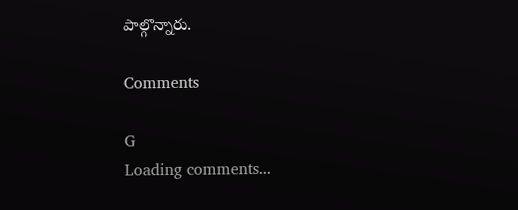పాల్గొన్నారు.

Comments

G
Loading comments...